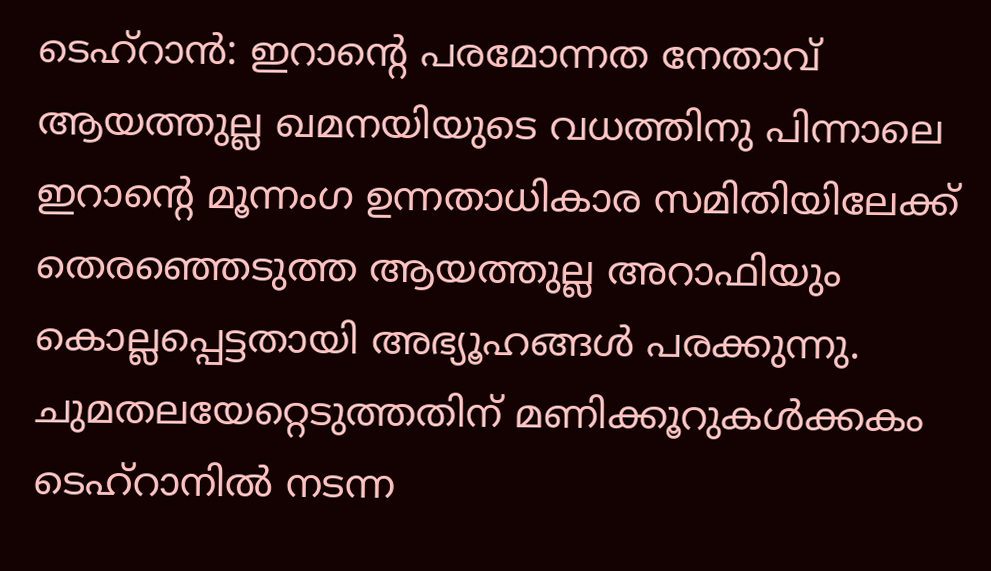ടെഹ്റാൻ: ഇറാന്റെ പരമോന്നത നേതാവ് ആയത്തുല്ല ഖമനയിയുടെ വധത്തിനു പിന്നാലെ ഇറാന്റെ മൂന്നംഗ ഉന്നതാധികാര സമിതിയിലേക്ക് തെരഞ്ഞെടുത്ത ആയത്തുല്ല അറാഫിയും കൊല്ലപ്പെട്ടതായി അഭ്യൂഹങ്ങൾ പരക്കുന്നു. ചുമതലയേറ്റെടുത്തതിന് മണിക്കൂറുകൾക്കകം ടെഹ്റാനിൽ നടന്ന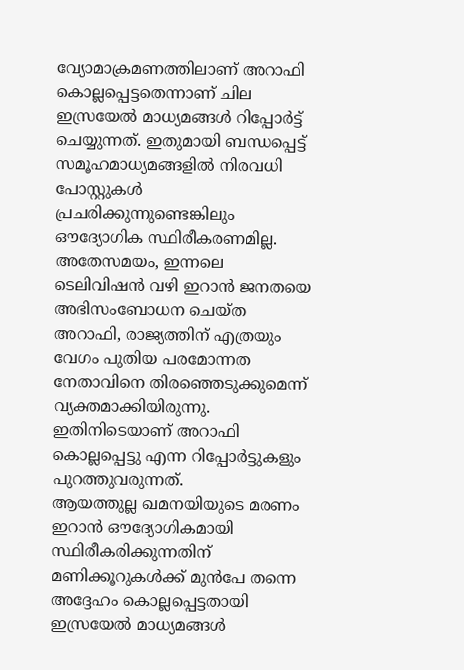വ്യോമാക്രമണത്തിലാണ് അറാഫി കൊല്ലപ്പെട്ടതെന്നാണ് ചില ഇസ്രയേൽ മാധ്യമങ്ങൾ റിപ്പോർട്ട് ചെയ്യുന്നത്. ഇതുമായി ബന്ധപ്പെട്ട് സമൂഹമാധ്യമങ്ങളിൽ നിരവധി പോസ്റ്റുകൾ പ്രചരിക്കുന്നുണ്ടെങ്കിലും ഔദ്യോഗിക സ്ഥിരീകരണമില്ല.
അതേസമയം, ഇന്നലെ ടെലിവിഷൻ വഴി ഇറാൻ ജനതയെ അഭിസംബോധന ചെയ്ത അറാഫി, രാജ്യത്തിന് എത്രയും വേഗം പുതിയ പരമോന്നത നേതാവിനെ തിരഞ്ഞെടുക്കുമെന്ന് വ്യക്തമാക്കിയിരുന്നു. ഇതിനിടെയാണ് അറാഫി കൊല്ലപ്പെട്ടു എന്ന റിപ്പോർട്ടുകളും പുറത്തുവരുന്നത്.
ആയത്തുല്ല ഖമനയിയുടെ മരണം ഇറാൻ ഔദ്യോഗികമായി സ്ഥിരീകരിക്കുന്നതിന് മണിക്കൂറുകൾക്ക് മുൻപേ തന്നെ അദ്ദേഹം കൊല്ലപ്പെട്ടതായി ഇസ്രയേൽ മാധ്യമങ്ങൾ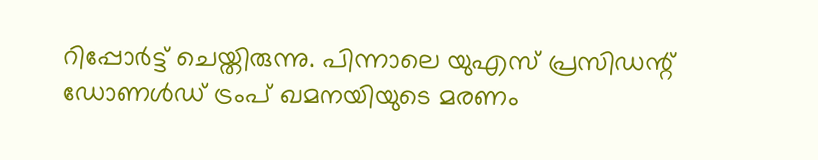റിപ്പോർട്ട് ചെയ്തിരുന്നു. പിന്നാലെ യുഎസ് പ്രസിഡന്റ് ഡോണൾഡ് ട്രംപ് ഖമനയിയുടെ മരണം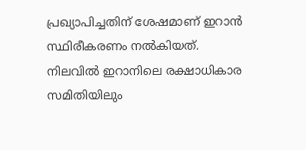പ്രഖ്യാപിച്ചതിന് ശേഷമാണ് ഇറാൻ സ്ഥിരീകരണം നൽകിയത്.
നിലവിൽ ഇറാനിലെ രക്ഷാധികാര സമിതിയിലും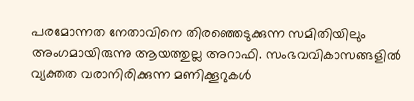പരമോന്നത നേതാവിനെ തിരഞ്ഞെടുക്കുന്ന സമിതിയിലും അംഗമായിരുന്നു ആയത്തുല്ല അറാഫി. സംഭവവികാസങ്ങളിൽ വ്യക്തത വരാനിരിക്കുന്ന മണിക്കൂറുകൾ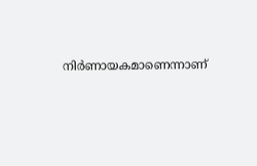നിർണായകമാണെന്നാണ്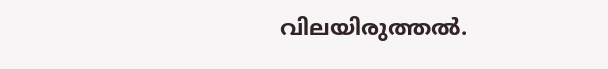വിലയിരുത്തൽ.